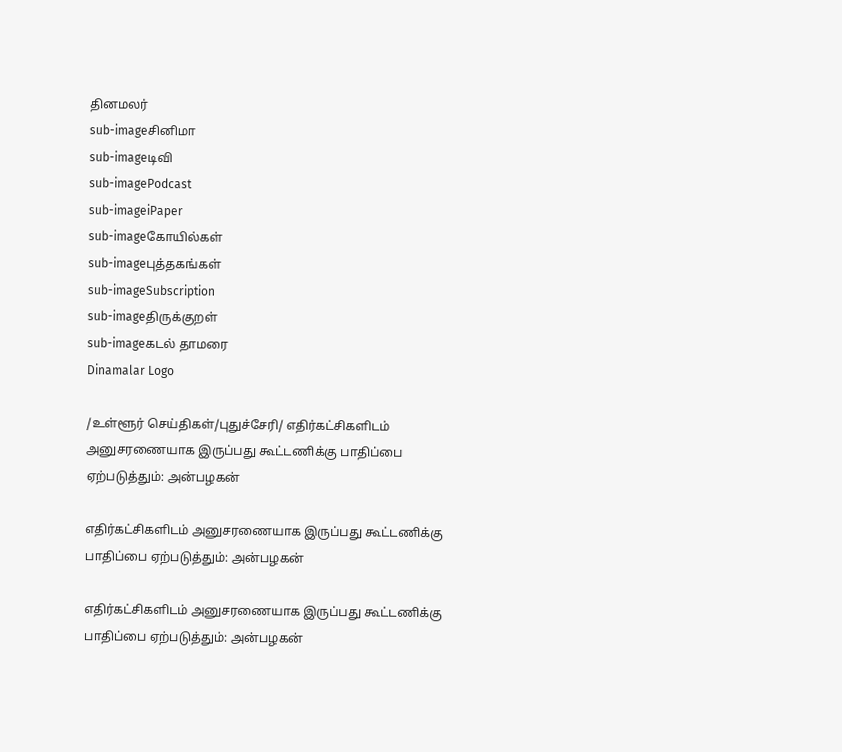தினமலர்
sub-imageசினிமா
sub-imageடிவி
sub-imagePodcast
sub-imageiPaper
sub-imageகோயில்கள்
sub-imageபுத்தகங்கள்
sub-imageSubscription
sub-imageதிருக்குறள்
sub-imageகடல் தாமரை
Dinamalar Logo

/உள்ளூர் செய்திகள்/புதுச்சேரி/ எதிர்கட்சிகளிடம் அனுசரணையாக இருப்பது கூட்டணிக்கு பாதிப்பை ஏற்படுத்தும்: அன்பழகன்

எதிர்கட்சிகளிடம் அனுசரணையாக இருப்பது கூட்டணிக்கு பாதிப்பை ஏற்படுத்தும்: அன்பழகன்

எதிர்கட்சிகளிடம் அனுசரணையாக இருப்பது கூட்டணிக்கு பாதிப்பை ஏற்படுத்தும்: அன்பழகன்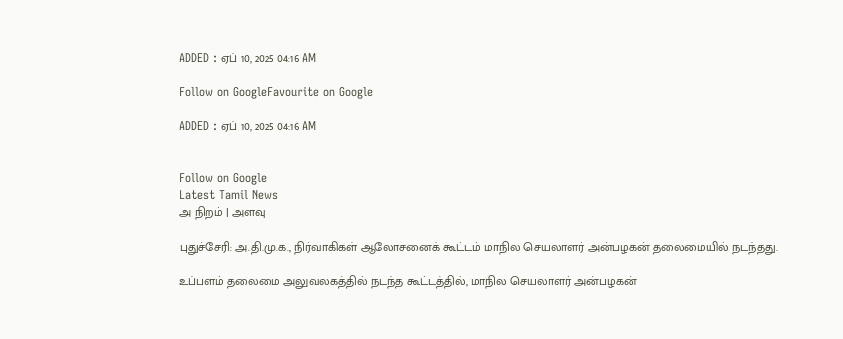ADDED : ஏப் 10, 2025 04:16 AM

Follow on GoogleFavourite on Google

ADDED : ஏப் 10, 2025 04:16 AM


Follow on Google
Latest Tamil News
அ நிறம் | அளவு

புதுச்சேரி: அ.தி.மு.க., நிர்வாகிகள் ஆலோசனைக் கூட்டம் மாநில செயலாளர் அன்பழகன் தலைமையில் நடந்தது.

உப்பளம் தலைமை அலுவலகத்தில் நடந்த கூட்டத்தில், மாநில செயலாளர் அன்பழகன்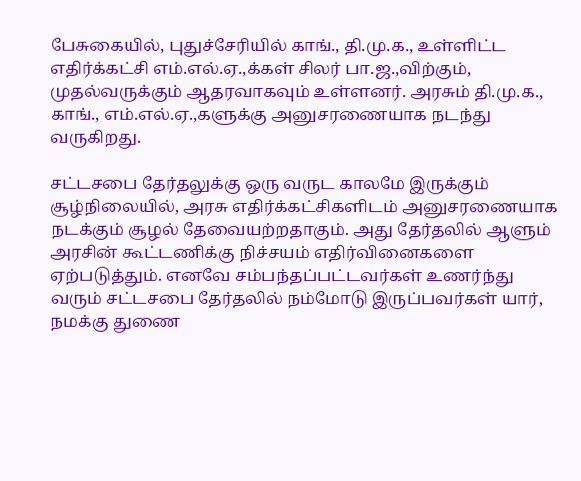பேசுகையில், புதுச்சேரியில் காங்., தி.மு.க., உள்ளிட்ட எதிர்க்கட்சி எம்.எல்.ஏ.,க்கள் சிலர் பா.ஜ.,விற்கும், முதல்வருக்கும் ஆதரவாகவும் உள்ளனர். அரசும் தி.மு.க., காங்., எம்.எல்.ஏ.,களுக்கு அனுசரணையாக நடந்து வருகிறது.

சட்டசபை தேர்தலுக்கு ஒரு வருட காலமே இருக்கும் சூழ்நிலையில், அரசு எதிர்க்கட்சிகளிடம் அனுசரணையாக நடக்கும் சூழல் தேவையற்றதாகும். அது தேர்தலில் ஆளும் அரசின் கூட்டணிக்கு நிச்சயம் எதிர்வினைகளை ஏற்படுத்தும். எனவே சம்பந்தப்பட்டவர்கள் உணர்ந்து வரும் சட்டசபை தேர்தலில் நம்மோடு இருப்பவர்கள் யார், நமக்கு துணை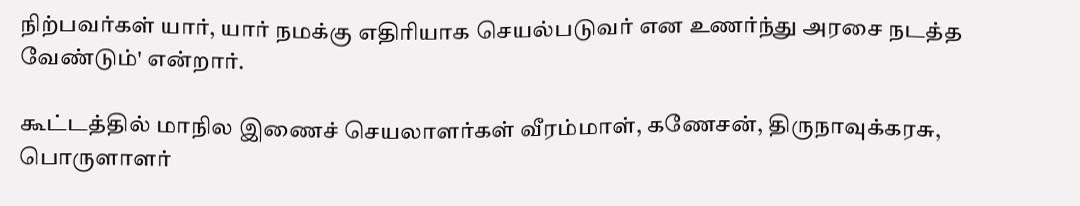நிற்பவர்கள் யார், யார் நமக்கு எதிரியாக செயல்படுவர் என உணர்ந்து அரசை நடத்த வேண்டும்' என்றார்.

கூட்டத்தில் மாநில இணைச் செயலாளர்கள் வீரம்மாள், கணேசன், திருநாவுக்கரசு, பொருளாளர்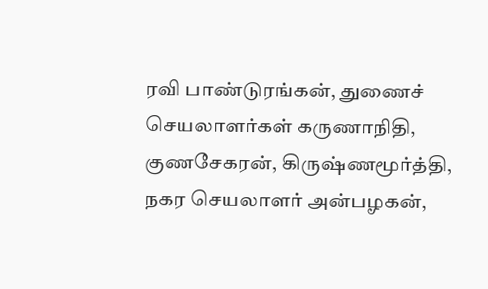ரவி பாண்டுரங்கன், துணைச் செயலாளர்கள் கருணாநிதி, குணசேகரன், கிருஷ்ணமூர்த்தி, நகர செயலாளர் அன்பழகன்,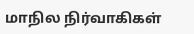மாநில நிர்வாகிகள்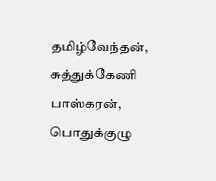தமிழ்வேந்தன், சுத்துக்கேணி பாஸ்கரன், பொதுக்குழு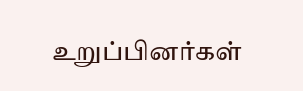உறுப்பினர்கள்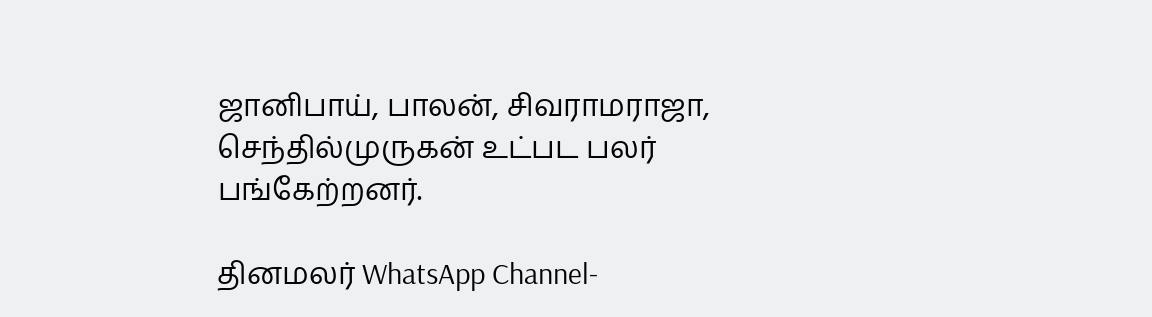ஜானிபாய், பாலன், சிவராமராஜா, செந்தில்முருகன் உட்பட பலர் பங்கேற்றனர்.

தினமலர் WhatsApp Channel-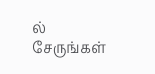ல் சேருங்கள்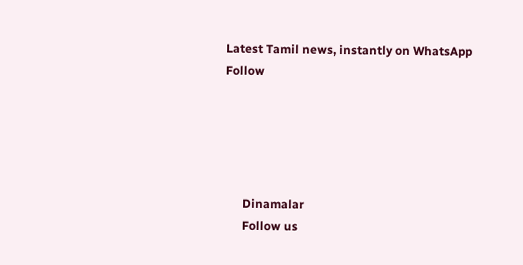Latest Tamil news, instantly on WhatsApp
Follow





      Dinamalar
      Follow us